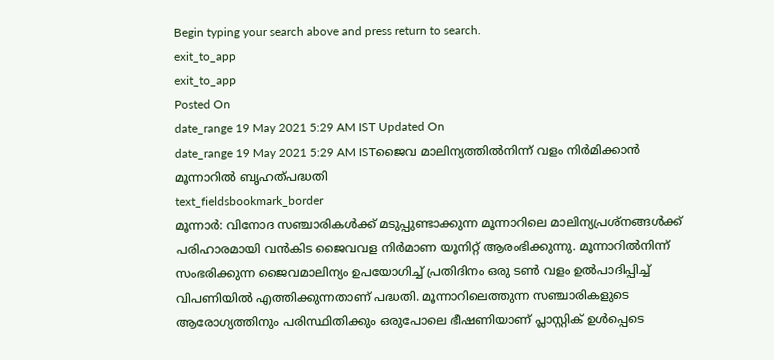Begin typing your search above and press return to search.
exit_to_app
exit_to_app
Posted On
date_range 19 May 2021 5:29 AM IST Updated On
date_range 19 May 2021 5:29 AM ISTജൈവ മാലിന്യത്തിൽനിന്ന് വളം നിർമിക്കാൻ മൂന്നാറിൽ ബൃഹത്പദ്ധതി
text_fieldsbookmark_border
മൂന്നാർ: വിനോദ സഞ്ചാരികൾക്ക് മടുപ്പുണ്ടാക്കുന്ന മൂന്നാറിലെ മാലിന്യപ്രശ്നങ്ങൾക്ക് പരിഹാരമായി വൻകിട ജൈവവള നിർമാണ യൂനിറ്റ് ആരംഭിക്കുന്നു. മൂന്നാറിൽനിന്ന് സംഭരിക്കുന്ന ജൈവമാലിന്യം ഉപയോഗിച്ച് പ്രതിദിനം ഒരു ടൺ വളം ഉൽപാദിപ്പിച്ച് വിപണിയിൽ എത്തിക്കുന്നതാണ് പദ്ധതി. മൂന്നാറിലെത്തുന്ന സഞ്ചാരികളുടെ ആരോഗ്യത്തിനും പരിസ്ഥിതിക്കും ഒരുപോലെ ഭീഷണിയാണ് പ്ലാസ്റ്റിക് ഉൾപ്പെടെ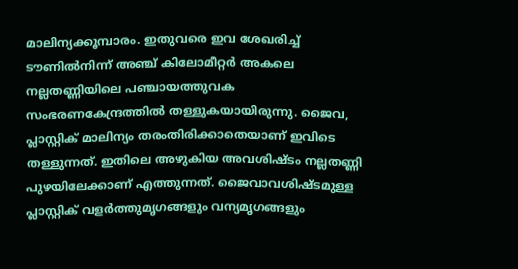മാലിന്യക്കൂമ്പാരം. ഇതുവരെ ഇവ ശേഖരിച്ച് ടൗണിൽനിന്ന് അഞ്ച് കിലോമീറ്റർ അകലെ നല്ലതണ്ണിയിലെ പഞ്ചായത്തുവക സംഭരണകേന്ദ്രത്തിൽ തള്ളുകയായിരുന്നു. ജൈവ, പ്ലാസ്റ്റിക് മാലിന്യം തരംതിരിക്കാതെയാണ് ഇവിടെ തള്ളുന്നത്. ഇതിലെ അഴുകിയ അവശിഷ്ടം നല്ലതണ്ണി പുഴയിലേക്കാണ് എത്തുന്നത്. ജൈവാവശിഷ്ടമുള്ള പ്ലാസ്റ്റിക് വളർത്തുമൃഗങ്ങളും വന്യമൃഗങ്ങളും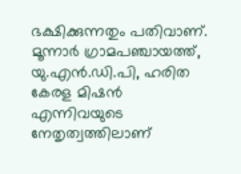ഭക്ഷിക്കുന്നതും പതിവാണ്. മൂന്നാർ ഗ്രാമപഞ്ചായത്ത്, യു.എൻ.ഡി.പി, ഹരിത കേരള മിഷൻ എന്നിവയുടെ നേതൃത്വത്തിലാണ്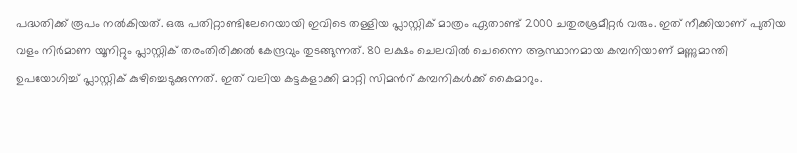പദ്ധതിക്ക് രൂപം നൽകിയത്. ഒരു പതിറ്റാണ്ടിലേറെയായി ഇവിടെ തള്ളിയ പ്ലാസ്റ്റിക് മാത്രം ഏതാണ്ട് 2000 ചതുരശ്രമീറ്റർ വരും. ഇത് നീക്കിയാണ് പുതിയ വളം നിർമാണ യൂനിറ്റും പ്ലാസ്റ്റിക് തരംതിരിക്കൽ കേന്ദ്രവും തുടങ്ങുന്നത്. 80 ലക്ഷം ചെലവിൽ ചെന്നൈ ആസ്ഥാനമായ കമ്പനിയാണ് മണ്ണുമാന്തി ഉപയോഗിച്ച് പ്ലാസ്റ്റിക് കുഴിച്ചെടുക്കുന്നത്. ഇത് വലിയ കട്ടകളാക്കി മാറ്റി സിമൻറ് കമ്പനികൾക്ക് കൈമാറും.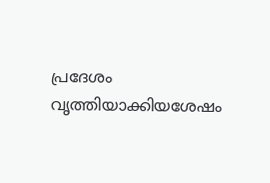പ്രദേശം വൃത്തിയാക്കിയശേഷം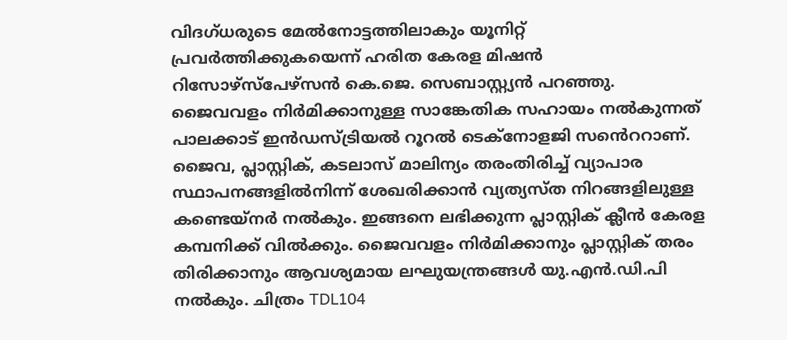വിദഗ്ധരുടെ മേൽനോട്ടത്തിലാകും യൂനിറ്റ് പ്രവർത്തിക്കുകയെന്ന് ഹരിത കേരള മിഷൻ റിസോഴ്സ്പേഴ്സൻ കെ.ജെ. സെബാസ്റ്റ്യൻ പറഞ്ഞു. ജൈവവളം നിർമിക്കാനുള്ള സാങ്കേതിക സഹായം നൽകുന്നത് പാലക്കാട് ഇൻഡസ്ട്രിയൽ റൂറൽ ടെക്നോളജി സൻെററാണ്. ജൈവ, പ്ലാസ്റ്റിക്, കടലാസ് മാലിന്യം തരംതിരിച്ച് വ്യാപാര സ്ഥാപനങ്ങളിൽനിന്ന് ശേഖരിക്കാൻ വ്യത്യസ്ത നിറങ്ങളിലുള്ള കണ്ടെയ്നർ നൽകും. ഇങ്ങനെ ലഭിക്കുന്ന പ്ലാസ്റ്റിക് ക്ലീൻ കേരള കമ്പനിക്ക് വിൽക്കും. ജൈവവളം നിർമിക്കാനും പ്ലാസ്റ്റിക് തരം തിരിക്കാനും ആവശ്യമായ ലഘുയന്ത്രങ്ങൾ യു.എൻ.ഡി.പി നൽകും. ചിത്രം TDL104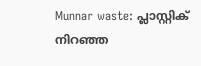Munnar waste: പ്ലാസ്റ്റിക് നിറഞ്ഞ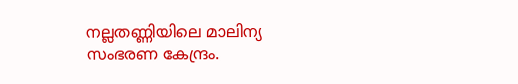നല്ലതണ്ണിയിലെ മാലിന്യ സംഭരണ കേന്ദ്രം.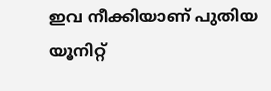ഇവ നീക്കിയാണ് പുതിയ യൂനിറ്റ്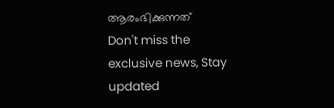ആരംഭിക്കുന്നത്
Don't miss the exclusive news, Stay updated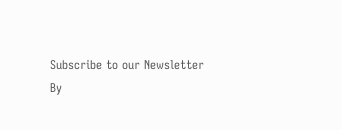Subscribe to our Newsletter
By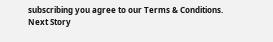subscribing you agree to our Terms & Conditions.
Next Story